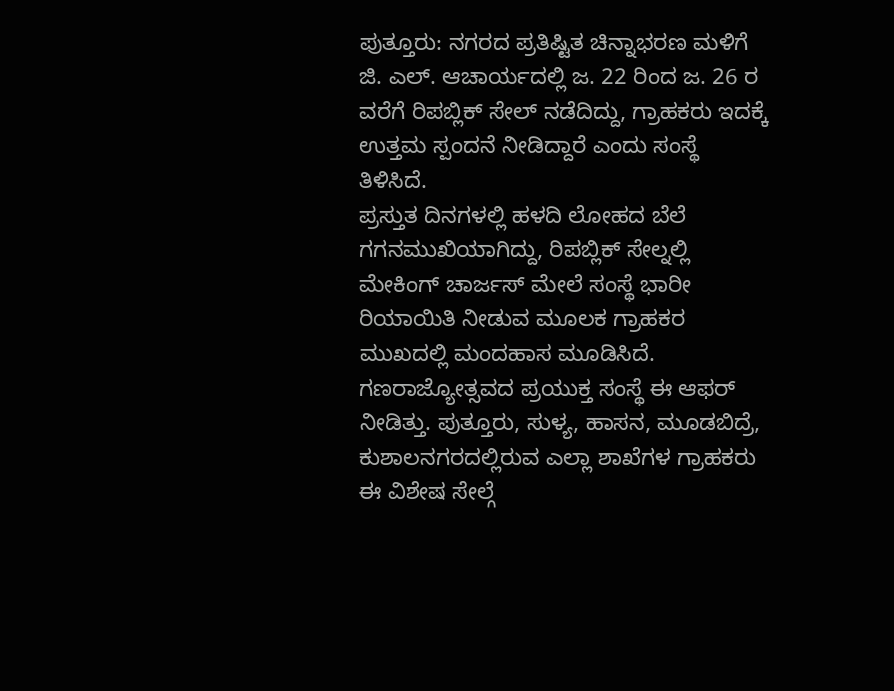ಪುತ್ತೂರು: ನಗರದ ಪ್ರತಿಷ್ಟಿತ ಚಿನ್ನಾಭರಣ ಮಳಿಗೆ ಜಿ. ಎಲ್. ಆಚಾರ್ಯದಲ್ಲಿ ಜ. 22 ರಿಂದ ಜ. 26 ರ ವರೆಗೆ ರಿಪಬ್ಲಿಕ್ ಸೇಲ್ ನಡೆದಿದ್ದು, ಗ್ರಾಹಕರು ಇದಕ್ಕೆ ಉತ್ತಮ ಸ್ಪಂದನೆ ನೀಡಿದ್ದಾರೆ ಎಂದು ಸಂಸ್ಥೆ ತಿಳಿಸಿದೆ.
ಪ್ರಸ್ತುತ ದಿನಗಳಲ್ಲಿ ಹಳದಿ ಲೋಹದ ಬೆಲೆ ಗಗನಮುಖಿಯಾಗಿದ್ದು, ರಿಪಬ್ಲಿಕ್ ಸೇಲ್ನಲ್ಲಿ ಮೇಕಿಂಗ್ ಚಾರ್ಜಸ್ ಮೇಲೆ ಸಂಸ್ಥೆ ಭಾರೀ ರಿಯಾಯಿತಿ ನೀಡುವ ಮೂಲಕ ಗ್ರಾಹಕರ ಮುಖದಲ್ಲಿ ಮಂದಹಾಸ ಮೂಡಿಸಿದೆ.
ಗಣರಾಜ್ಯೋತ್ಸವದ ಪ್ರಯುಕ್ತ ಸಂಸ್ಥೆ ಈ ಆಫರ್ ನೀಡಿತ್ತು. ಪುತ್ತೂರು, ಸುಳ್ಯ, ಹಾಸನ, ಮೂಡಬಿದ್ರೆ, ಕುಶಾಲನಗರದಲ್ಲಿರುವ ಎಲ್ಲಾ ಶಾಖೆಗಳ ಗ್ರಾಹಕರು ಈ ವಿಶೇಷ ಸೇಲ್ಗೆ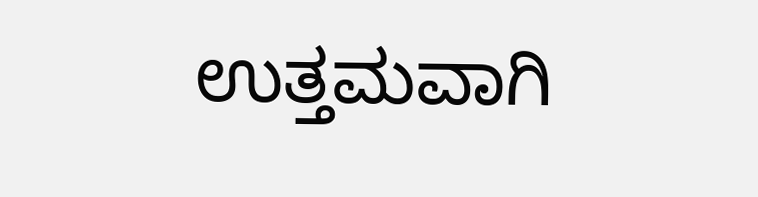ಉತ್ತಮವಾಗಿ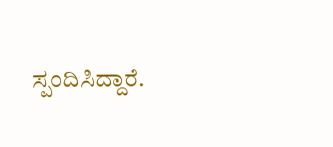ಸ್ಪಂದಿಸಿದ್ದಾರೆ.